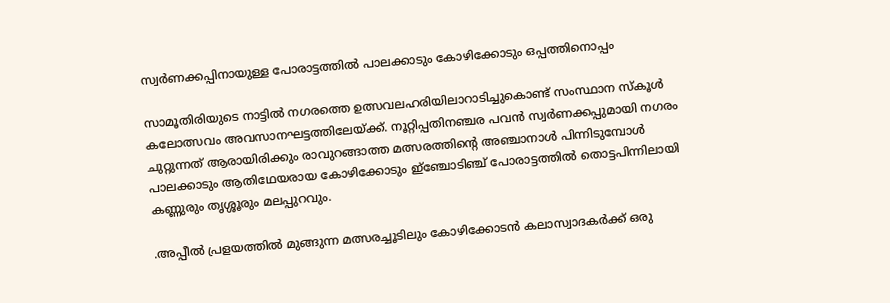സ്വര്‍ണക്കപ്പിനായുള്ള പോരാട്ടത്തില്‍ പാലക്കാടും കോഴിക്കോടും ഒപ്പത്തിനൊപ്പം

സാമൂതിരിയുടെ നാട്ടില്‍ നഗരത്തെ ഉത്സവലഹരിയിലാറാടിച്ചുകൊണ്ട്‌ സംസ്ഥാന സ്‌കൂള്‍ കലോത്സവം അവസാനഘട്ടത്തിലേയ്‌ക്ക്‌. നൂറ്റിപ്പതിനഞ്ചര പവന്‍ സ്വര്‍ണക്കപ്പുമായി നഗരം ചുറ്റുന്നത്‌ ആരായിരിക്കും രാവുറങ്ങാത്ത മത്സരത്തിന്റെ അഞ്ചാനാള്‍ പിന്നിടുമ്പോള്‍ പാലക്കാടും ആതിഥേയരായ കോഴിക്കോടും ഇ്‌ഞ്ചോടിഞ്ച്‌ പോരാട്ടത്തില്‍ തൊട്ടപിന്നിലായി കണ്ണുരും തൃശ്ശൂരും മലപ്പുറവും.

.അപ്പീല്‍ പ്രളയത്തില്‍ മുങ്ങുന്ന മത്സരച്ചൂടിലും കോഴിക്കോടന്‍ കലാസ്വാദകര്‍ക്ക്‌ ഒരു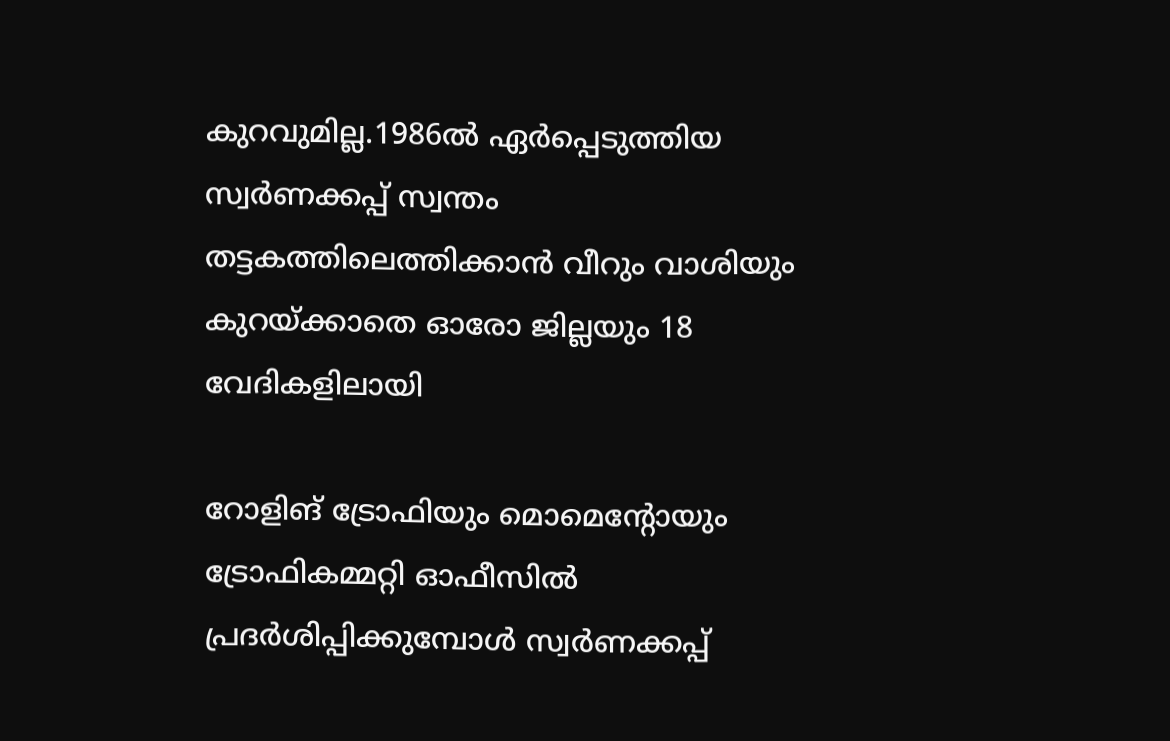കുറവുമില്ല.1986ല്‍ ഏര്‍പ്പെടുത്തിയ സ്വര്‍ണക്കപ്പ്‌ സ്വന്തം തട്ടകത്തിലെത്തിക്കാന്‍ വീറും വാശിയും കുറയ്‌ക്കാതെ ഓരോ ജില്ലയും 18 വേദികളിലായി

റോളിങ്‌ ട്രോഫിയും മൊമെന്റോയും ട്രോഫികമ്മറ്റി ഓഫീസില്‍ പ്രദര്‍ശിപ്പിക്കുമ്പോള്‍ സ്വര്‍ണക്കപ്പ്‌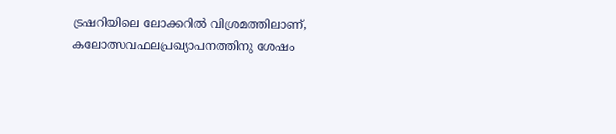ട്രഷറിയിലെ ലോക്കറില്‍ വിശ്രമത്തിലാണ്‌, കലോത്സവഫലപ്രഖ്യാപനത്തിനു ശേഷം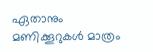ഏതാനും മണിക്കൂറുകള്‍ മാത്രം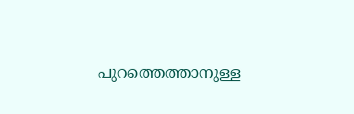പുറത്തെത്താനുള്ള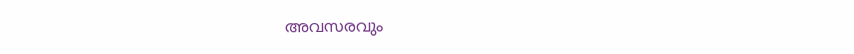അവസരവും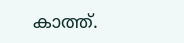കാത്ത്‌.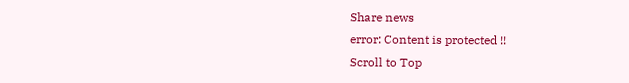Share news
error: Content is protected !!
Scroll to Top